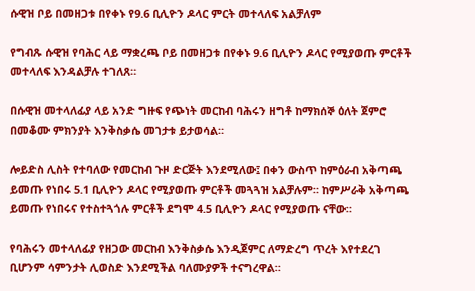ሱዊዝ ቦይ በመዘጋቱ በየቀኑ የ9.6 ቢሊዮን ዶላር ምርት መተላለፍ አልቻለም

የግብጹ ሱዊዝ የባሕር ላይ ማቋረጫ ቦይ በመዘጋቱ በየቀኑ 9.6 ቢሊዮን ዶላር የሚያወጡ ምርቶች መተላለፍ እንዳልቻሉ ተገለጸ።

በሱዊዝ መተላለፊያ ላይ አንድ ግዙፍ የጭነት መርከብ ባሕሩን ዘግቶ ከማክሰኞ ዕለት ጀምሮ በመቆሙ ምክንያት እንቅስቃሴ መገታቱ ይታወሳል።

ሎይድስ ሊስት የተባለው የመርከብ ጉዞ ድርጅት እንደሚለው፤ በቀን ውስጥ ከምዕራብ አቅጣጫ ይመጡ የነበሩ 5.1 ቢሊዮን ዶላር የሚያወጡ ምርቶች መጓጓዝ አልቻሉም። ከምሥራቅ አቅጣጫ ይመጡ የነበሩና የተስተጓጎሉ ምርቶች ደግሞ 4.5 ቢሊዮን ዶላር የሚያወጡ ናቸው።

የባሕሩን መተላለፊያ የዘጋው መርከብ እንቅስቃሴ እንዲጀምር ለማድረግ ጥረት እየተደረገ ቢሆንም ሳምንታት ሊወስድ እንደሚችል ባለሙያዎች ተናግረዋል።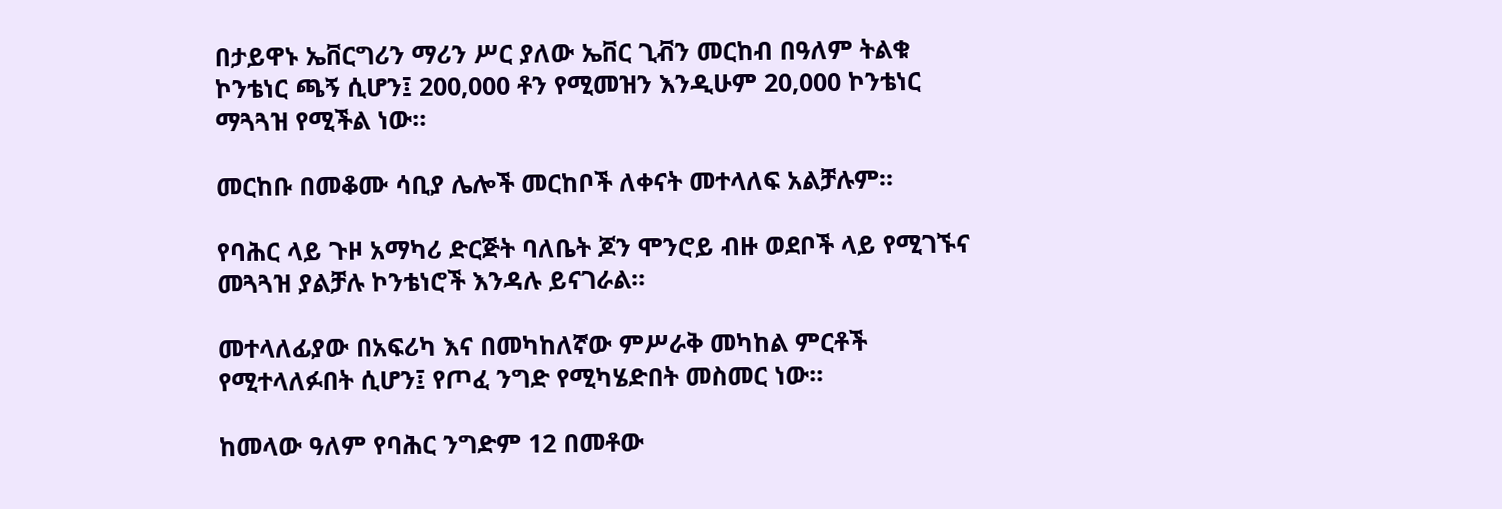በታይዋኑ ኤቨርግሪን ማሪን ሥር ያለው ኤቨር ጊቭን መርከብ በዓለም ትልቁ ኮንቴነር ጫኝ ሲሆን፤ 200,000 ቶን የሚመዝን እንዲሁም 20,000 ኮንቴነር ማጓጓዝ የሚችል ነው።

መርከቡ በመቆሙ ሳቢያ ሌሎች መርከቦች ለቀናት መተላለፍ አልቻሉም።

የባሕር ላይ ጉዞ አማካሪ ድርጅት ባለቤት ጆን ሞንሮይ ብዙ ወደቦች ላይ የሚገኙና መጓጓዝ ያልቻሉ ኮንቴነሮች እንዳሉ ይናገራል።

መተላለፊያው በአፍሪካ እና በመካከለኛው ምሥራቅ መካከል ምርቶች የሚተላለፉበት ሲሆን፤ የጦፈ ንግድ የሚካሄድበት መስመር ነው።

ከመላው ዓለም የባሕር ንግድም 12 በመቶው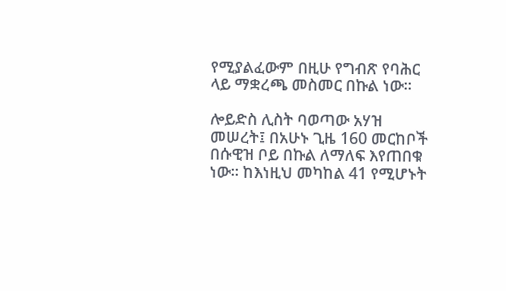የሚያልፈውም በዚሁ የግብጽ የባሕር ላይ ማቋረጫ መስመር በኩል ነው።

ሎይድስ ሊስት ባወጣው አሃዝ መሠረት፤ በአሁኑ ጊዜ 160 መርከቦች በሱዊዝ ቦይ በኩል ለማለፍ እየጠበቁ ነው። ከእነዚህ መካከል 41 የሚሆኑት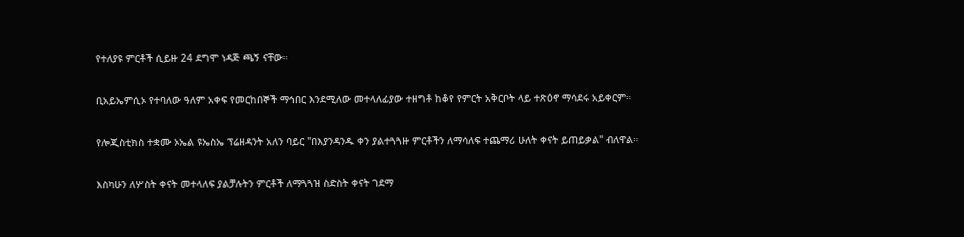የተለያዩ ምርቶች ሲይዙ 24 ደግሞ ነዳጅ ጫኝ ናቸው።

ቢአይኤምሲኦ የተባለው ዓለም አቀፍ የመርከበኞች ማኅበር እንደሚለው መተላለፊያው ተዘግቶ ከቆየ የምርት አቅርቦት ላይ ተጽዕኖ ማሳደሩ አይቀርም።

የሎጂስቲክስ ተቋሙ ኦኤል ዩኤስኤ ፕሬዘዳንት አለን ባይር "በእያንዳንዱ ቀን ያልተጓጓዙ ምርቶችን ለማሳለፍ ተጨማሪ ሁለት ቀናት ይጠይቃል" ብለዋል።

እስካሁን ለሦስት ቀናት መተላለፍ ያልቻሉትን ምርቶች ለማጓጓዝ ስድስት ቀናት ገደማ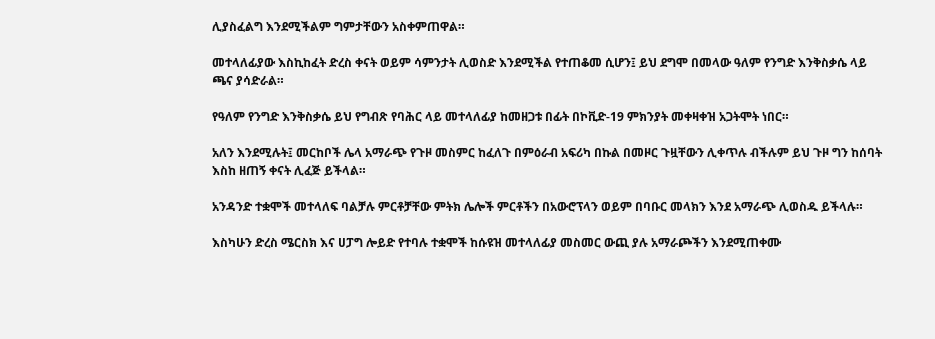ሊያስፈልግ እንደሚችልም ግምታቸውን አስቀምጠዋል።

መተላለፊያው እስኪከፈት ድረስ ቀናት ወይም ሳምንታት ሊወስድ እንደሚችል የተጠቆመ ሲሆን፤ ይህ ደግሞ በመላው ዓለም የንግድ እንቅስቃሴ ላይ ጫና ያሳድራል።

የዓለም የንግድ እንቅስቃሴ ይህ የግብጽ የባሕር ላይ መተላለፊያ ከመዘጋቱ በፊት በኮቪድ-19 ምክንያት መቀዛቀዝ አጋትሞት ነበር።

አለን እንደሚሉት፤ መርከቦች ሌላ አማራጭ የጉዞ መስምር ከፈለጉ በምዕራብ አፍሪካ በኩል በመዞር ጉዟቸውን ሊቀጥሉ ብችሉም ይህ ጉዞ ግን ከሰባት እስከ ዘጠኝ ቀናት ሊፈጅ ይችላል።

አንዳንድ ተቋሞች መተላለፍ ባልቻሉ ምርቶቻቸው ምትክ ሌሎች ምርቶችን በአውሮፕላን ወይም በባቡር መላክን እንደ አማራጭ ሊወስዱ ይችላሉ።

እስካሁን ድረስ ሜርስክ እና ሀፓግ ሎይድ የተባሉ ተቋሞች ከሱዩዝ መተላለፊያ መስመር ውጪ ያሉ አማራጮችን እንደሚጠቀሙ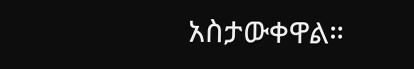አስታውቀዋል።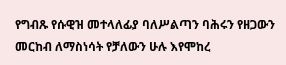የግብጹ የሱዊዝ መተላለፊያ ባለሥልጣን ባሕሩን የዘጋውን መርከብ ለማስነሳት የቻለውን ሁሉ እየሞከረ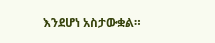እንደሆነ አስታውቋል።